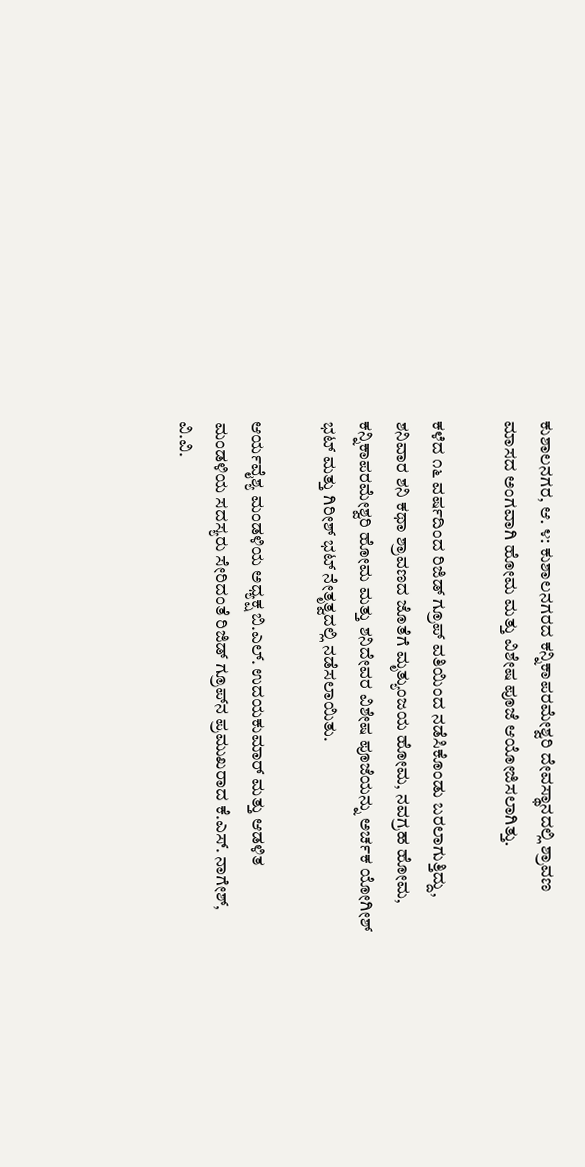ಕುಶಾಲನಗರ, ಆ. ೪: ಕುಶಾಲನಗರದ ಕನ್ನಿಕಾಪರಮೇಶ್ವರಿ ದೇವಸ್ಥಾನದಲ್ಲಿ ಶ್ರಾವಣ ಮಾಸದ ಅಂಗವಾಗಿ ಹೋಮ ಮತ್ತು ವಿಶೇಷ ಪೂಜೆ ಆಯೋಜಿಸಲಾಗಿತ್ತು.

ಕಳೆದ ೧೬ ವರ್ಷದಿಂದ ರಿಜಿಡ್ ಗ್ರೂಪ್ ವತಿಯಿಂದ ನಡೆಸಿಕೊಂಡು ಬರಲಾಗುತ್ತಿದ್ದು, ಶನಿವಾರ ಶನಿ ಕಥಾ ಶ್ರಾವಣದ ಜೊತೆಗೆ ಮೃತ್ಯುಂಜಯ ಹೋಮ, ನವಗ್ರಹ ಹೋಮ, ಕನ್ನಿಕಾಪರಮೇಶ್ವರಿ ಹೋಮ ಮತ್ತು ಶನಿದೇವರ ವಿಶೇಷ ಪೂಜೆಯನ್ನು ಅರ್ಚಕ ಯೋಗೀಶ್ ಭಟ್ ಮತ್ತು ಗಿರೀಶ್ ಭಟ್ ನೇತೃತ್ವದಲ್ಲಿ ನಡೆಸಲಾಯಿತು.

ಆರ್ಯವೈಶ್ಯ ಮಂಡಳಿಯ ಅಧ್ಯಕ್ಷ ಬಿ.ಎಲ್. ಉದಯಕುಮಾರ್ ಮತ್ತು ಆಡಳಿತ ಮಂಡಳಿಯ ಸದಸ್ಯರು ಸೇರಿದಂತೆ ರಿಜಿಡ್ ಗ್ರೂಪ್‌ನ ಪ್ರಮುಖರಾದ ಕೆ.ಎಸ್. ನಾಗೇಶ್, ವಿ.ವಿ.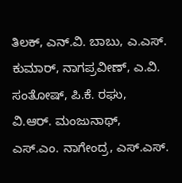ತಿಲಕ್, ಎನ್.ವಿ. ಬಾಬು, ಎ.ಎಸ್. ಕುಮಾರ್, ನಾಗಪ್ರವೀಣ್, ಎ.ವಿ. ಸಂತೋಷ್, ಪಿ.ಕೆ. ರಘು, ವಿ.ಆರ್. ಮಂಜುನಾಥ್, ಎಸ್.ಎಂ. ನಾಗೇಂದ್ರ, ಎಸ್.ಎಸ್.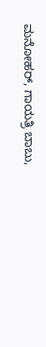ಮನೋಹರ್, ಗಾಯತ್ರಿ ಬಾಬು,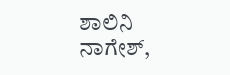ಶಾಲಿನಿ ನಾಗೇಶ್,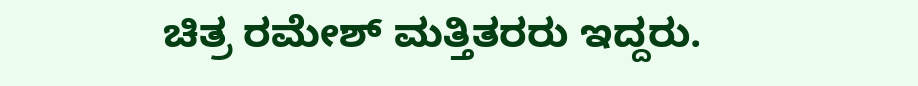ಚಿತ್ರ ರಮೇಶ್ ಮತ್ತಿತರರು ಇದ್ದರು.